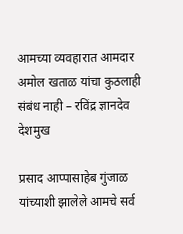आमच्या व्यवहारात आमदार अमोल खताळ यांचा कुठलाही संबंध नाही – रविंद्र ज्ञानदेव देशमुख

प्रसाद आप्पासाहेब गुंजाळ यांच्याशी झालेले आमचे सर्व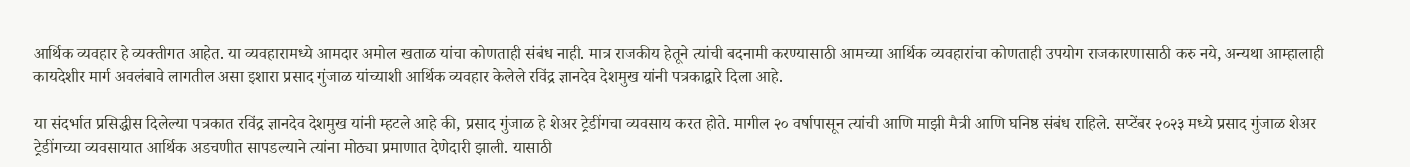आर्थिक व्यवहार हे व्यक्तीगत आहेत. या व्यवहारामध्ये आमदार अमोल खताळ यांचा कोणताही संबंध नाही. मात्र राजकीय हेतूने त्यांची बदनामी करण्यासाठी आमच्या आर्थिक व्यवहारांचा कोणताही उपयोग राजकारणासाठी करु नये, अन्यथा आम्हालाही कायदेशीर मार्ग अवलंबावे लागतील असा इशारा प्रसाद गुंजाळ यांच्याशी आर्थिक व्यवहार केलेले रविंद्र ज्ञानदेव देशमुख यांनी पत्रकाद्वारे दिला आहे.

या संदर्भात प्रसिद्धीस दिलेल्या पत्रकात रविंद्र ज्ञानदेव देशमुख यांनी म्हटले आहे की, प्रसाद गुंजाळ हे शेअर ट्रेडींगचा व्यवसाय करत होते. मागील २० वर्षापासून त्यांची आणि माझी मैत्री आणि घनिष्ठ संबंध राहिले. सप्टेंबर २०२३ मध्ये प्रसाद गुंजाळ शेअर ट्रेडींगच्या व्यवसायात आर्थिक अडचणीत सापडल्याने त्यांना मोठ्या प्रमाणात देणेदारी झाली. यासाठी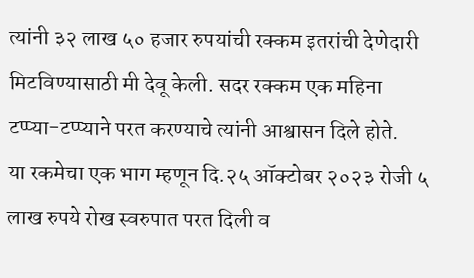त्यांनी ३२ लाख ५० हजार रुपयांची रक्कम इतरांची देणेदारी मिटविण्यासाठी मी देवू केली. सदर रक्कम एक महिना टप्प्या-टप्प्याने परत करण्याचे त्यांनी आश्वासन दिले होते.
या रकमेचा एक भाग म्हणून दि.२५ ऑक्टोबर २०२३ रोजी ५ लाख रुपये रोख स्वरुपात परत दिली व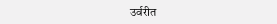उर्वरीत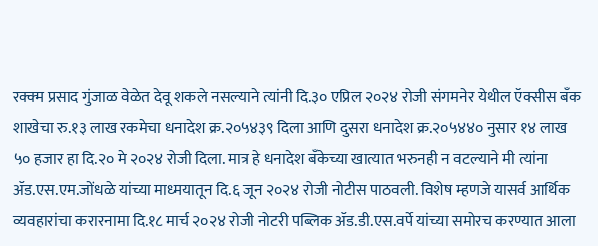रक्क्म प्रसाद गुंजाळ वेळेत देवू शकले नसल्याने त्यांनी दि.३० एप्रिल २०२४ रोजी संगमनेर येथील ऍक्सीस बँक शाखेचा रु.१३ लाख रकमेचा धनादेश क्र.२०५४३९ दिला आणि दुसरा धनादेश क्र.२०५४४० नुसार १४ लाख ५० हजार हा दि.२० मे २०२४ रोजी दिला. मात्र हे धनादेश बँकेच्या खात्यात भरुनही न वटल्याने मी त्यांना ॲड.एस.एम.जोंधळे यांच्या माध्मयातून दि.६ जून २०२४ रोजी नोटीस पाठवली. विशेष म्हणजे यासर्व आर्थिक व्यवहारांचा करारनामा दि.१८ मार्च २०२४ रोजी नोटरी पब्लिक ॲड.डी.एस.वर्पे यांच्या समोरच करण्यात आला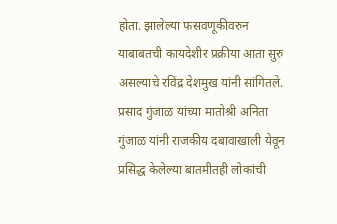होता. झालेल्या फसवणूकीवरुन याबाबतची कायदेशीर प्रक्रीया आता सुरु असल्याचे रविंद्र देशमुख यांनी सांगितले.
प्रसाद गुंजाळ यांच्या मातोश्री अनिता गुंजाळ यांनी राजकीय दबावाखाली येवून प्रसिद्ध केलेल्या बातमीतही लोकांची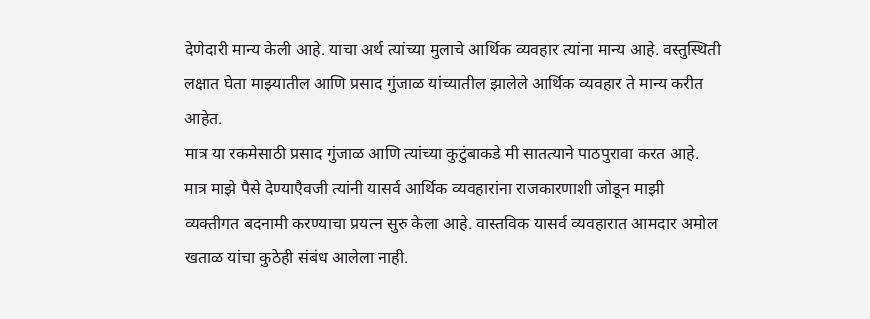देणेदारी मान्य केली आहे. याचा अर्थ त्यांच्या मुलाचे आर्थिक व्यवहार त्यांना मान्य आहे. वस्तुस्थिती लक्षात घेता माझ्यातील आणि प्रसाद गुंजाळ यांच्यातील झालेले आर्थिक व्यवहार ते मान्य करीत आहेत.
मात्र या रकमेसाठी प्रसाद गुंजाळ आणि त्यांच्या कुटुंबाकडे मी सातत्याने पाठपुरावा करत आहे. मात्र माझे पैसे देण्याएैवजी त्यांनी यासर्व आर्थिक व्यवहारांना राजकारणाशी जोडून माझी व्यक्तीगत बदनामी करण्याचा प्रयत्न सुरु केला आहे. वास्तविक यासर्व व्यवहारात आमदार अमोल खताळ यांचा कुठेही संबंध आलेला नाही.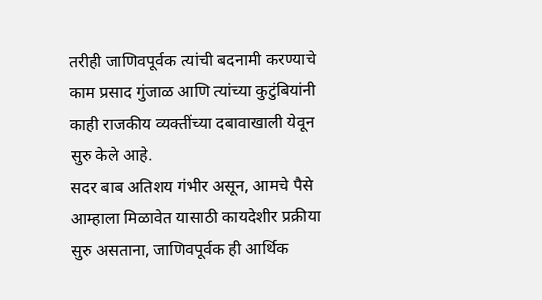तरीही जाणिवपूर्वक त्यांची बदनामी करण्याचे काम प्रसाद गुंजाळ आणि त्यांच्या कुटुंबियांनी काही राजकीय व्यक्तींच्या दबावाखाली येवून सुरु केले आहे.
सदर बाब अतिशय गंभीर असून, आमचे पैसे आम्हाला मिळावेत यासाठी कायदेशीर प्रक्रीया सुरु असताना, जाणिवपूर्वक ही आर्थिक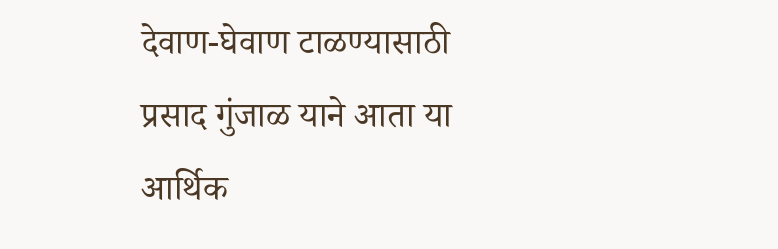देवाण-घेवाण टाळण्यासाठी प्रसाद गुंजाळ याने आता या आर्थिक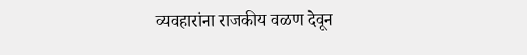व्यवहारांना राजकीय वळण देवून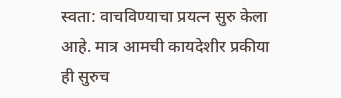स्वता: वाचविण्याचा प्रयत्न सुरु केला आहे. मात्र आमची कायदेशीर प्रकीया ही सुरुच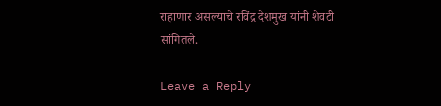राहाणार असल्याचे रविंद्र देशमुख यांनी शेवटी सांगितले.

Leave a Reply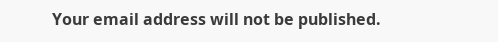Your email address will not be published.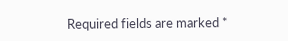Required fields are marked *